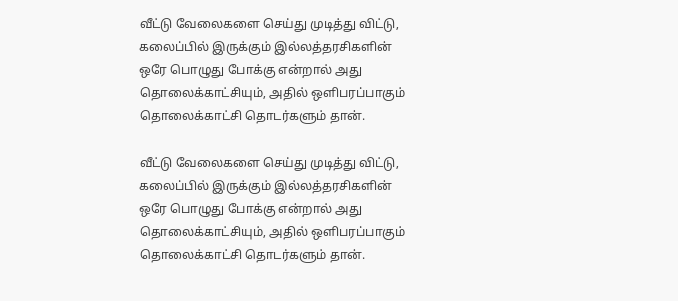வீட்டு வேலைகளை செய்து முடித்து விட்டு, கலைப்பில் இருக்கும் இல்லத்தரசிகளின் ஒரே பொழுது போக்கு என்றால் அது தொலைக்காட்சியும், அதில் ஒளிபரப்பாகும் தொலைக்காட்சி தொடர்களும் தான்.

வீட்டு வேலைகளை செய்து முடித்து விட்டு, கலைப்பில் இருக்கும் இல்லத்தரசிகளின் ஒரே பொழுது போக்கு என்றால் அது தொலைக்காட்சியும், அதில் ஒளிபரப்பாகும் தொலைக்காட்சி தொடர்களும் தான்.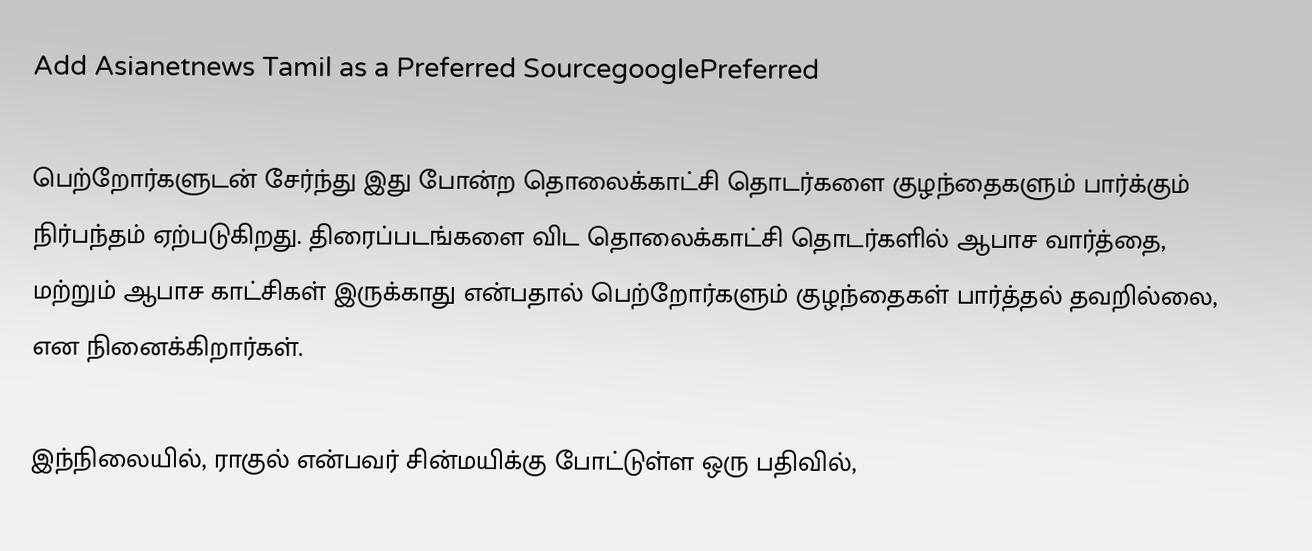Add Asianetnews Tamil as a Preferred SourcegooglePreferred

பெற்றோர்களுடன் சேர்ந்து இது போன்ற தொலைக்காட்சி தொடர்களை குழந்தைகளும் பார்க்கும் நிர்பந்தம் ஏற்படுகிறது. திரைப்படங்களை விட தொலைக்காட்சி தொடர்களில் ஆபாச வார்த்தை, மற்றும் ஆபாச காட்சிகள் இருக்காது என்பதால் பெற்றோர்களும் குழந்தைகள் பார்த்தல் தவறில்லை, என நினைக்கிறார்கள்.

இந்நிலையில், ராகுல் என்பவர் சின்மயிக்கு போட்டுள்ள ஒரு பதிவில்,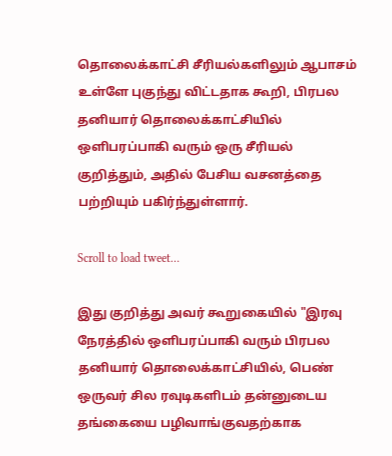தொலைக்காட்சி சீரியல்களிலும் ஆபாசம் உள்ளே புகுந்து விட்டதாக கூறி, பிரபல தனியார் தொலைக்காட்சியில் ஒளிபரப்பாகி வரும் ஒரு சீரியல் குறித்தும், அதில் பேசிய வசனத்தை பற்றியும் பகிர்ந்துள்ளார்.

Scroll to load tweet…

இது குறித்து அவர் கூறுகையில் "இரவு நேரத்தில் ஒளிபரப்பாகி வரும் பிரபல தனியார் தொலைக்காட்சியில், பெண் ஒருவர் சில ரவுடிகளிடம் தன்னுடைய தங்கையை பழிவாங்குவதற்காக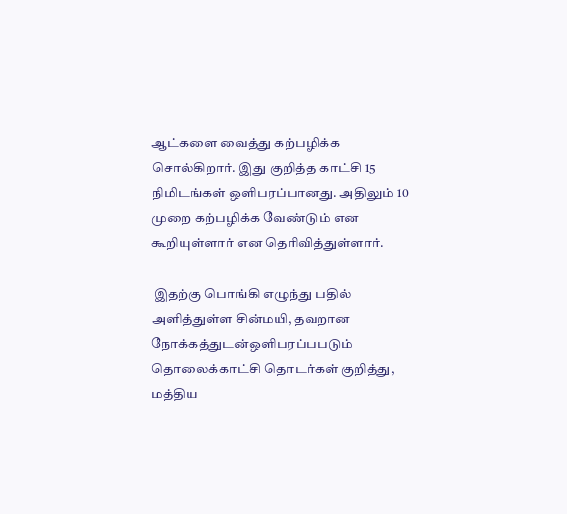ஆட்களை வைத்து கற்பழிக்க சொல்கிறார். இது குறித்த காட்சி 15 நிமிடங்கள் ஒளிபரப்பானது. அதிலும் 10 முறை கற்பழிக்க வேண்டும் என கூறியுள்ளார் என தெரிவித்துள்ளார்.

 இதற்கு பொங்கி எழுந்து பதில் அளித்துள்ள சின்மயி, தவறான நோக்கத்துடன்ஒளிபரப்பபடும் தொலைக்காட்சி தொடர்கள் குறித்து, மத்திய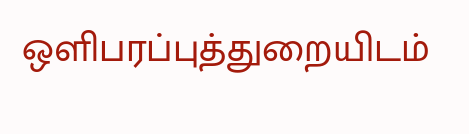ஒளிபரப்புத்துறையிடம்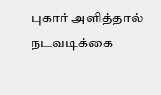புகார் அளித்தால் நடவடிக்கை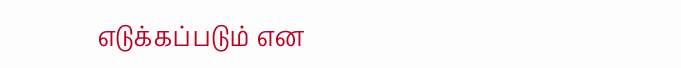எடுக்கப்படும் என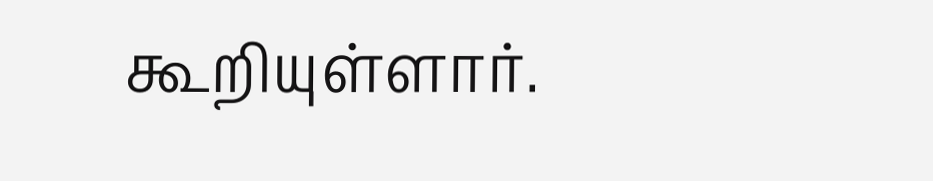கூறியுள்ளார்.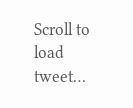Scroll to load tweet…